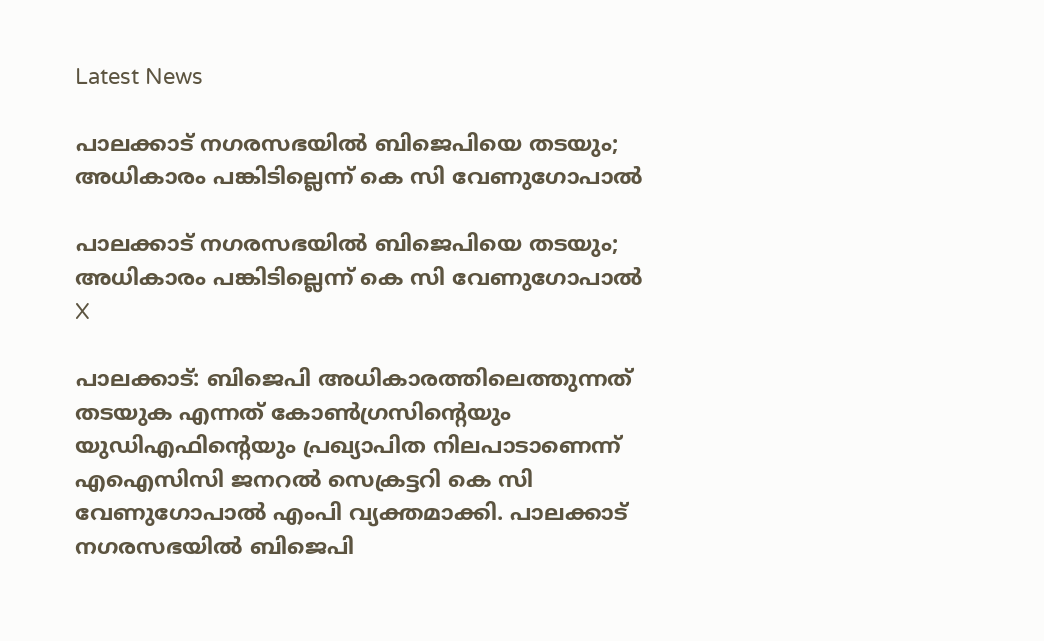Latest News

പാലക്കാട് നഗരസഭയില്‍ ബിജെപിയെ തടയും; അധികാരം പങ്കിടില്ലെന്ന് കെ സി വേണുഗോപാല്‍

പാലക്കാട് നഗരസഭയില്‍ ബിജെപിയെ തടയും; അധികാരം പങ്കിടില്ലെന്ന് കെ സി വേണുഗോപാല്‍
X

പാലക്കാട്: ബിജെപി അധികാരത്തിലെത്തുന്നത് തടയുക എന്നത് കോണ്‍ഗ്രസിന്റെയും യുഡിഎഫിന്റെയും പ്രഖ്യാപിത നിലപാടാണെന്ന് എഐസിസി ജനറല്‍ സെക്രട്ടറി കെ സി വേണുഗോപാല്‍ എംപി വ്യക്തമാക്കി. പാലക്കാട് നഗരസഭയില്‍ ബിജെപി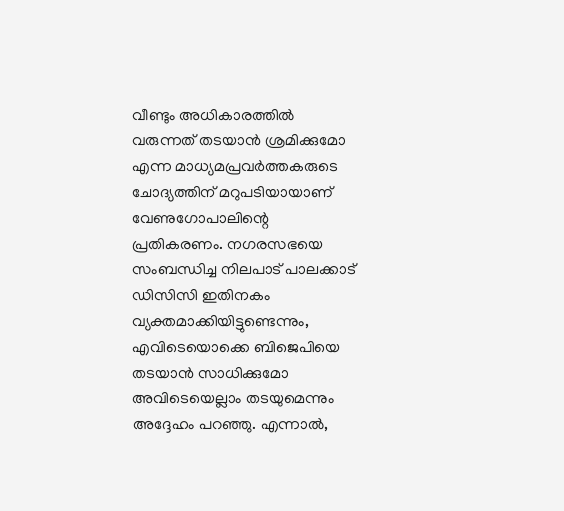വീണ്ടും അധികാരത്തില്‍ വരുന്നത് തടയാന്‍ ശ്രമിക്കുമോ എന്ന മാധ്യമപ്രവര്‍ത്തകരുടെ ചോദ്യത്തിന് മറുപടിയായാണ് വേണുഗോപാലിന്റെ പ്രതികരണം. നഗരസഭയെ സംബന്ധിച്ച നിലപാട് പാലക്കാട് ഡിസിസി ഇതിനകം വ്യക്തമാക്കിയിട്ടുണ്ടെന്നും, എവിടെയൊക്കെ ബിജെപിയെ തടയാന്‍ സാധിക്കുമോ അവിടെയെല്ലാം തടയുമെന്നും അദ്ദേഹം പറഞ്ഞു. എന്നാല്‍,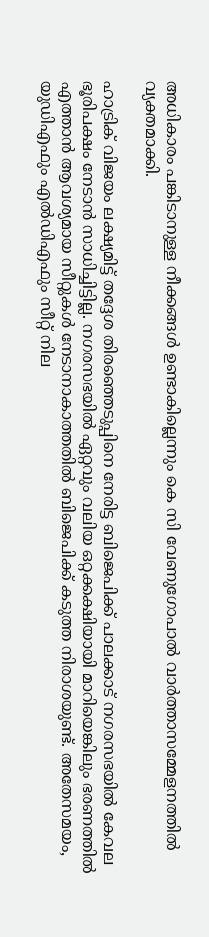അധികാരം പങ്കിടാനുള്ള നീക്കങ്ങള്‍ ഉണ്ടാകില്ലെന്നും കെ സി വേണുഗോപാല്‍ വാര്‍ത്താസമ്മേളനത്തില്‍ വ്യക്തമാക്കി.

ഹാട്രിക് വിജയം ലക്ഷ്യമിട്ട് തദ്ദേശ തിരഞ്ഞെടുപ്പിനെ നേരിട്ട ബിജെപിക്ക് പാലക്കാട് നഗരസഭയില്‍ കേവല ഭൂരിപക്ഷം നേടാന്‍ സാധിച്ചിട്ടില്ല. നഗരസഭയില്‍ ഏറ്റവും വലിയ ഒറ്റക്കക്ഷിയായി മാറിയെങ്കിലും ഭരണത്തില്‍ എത്താന്‍ ആവശ്യമായ സീറ്റുകള്‍ നേടാനാകാത്തതില്‍ ബിജെപിക്ക് കടുത്ത നിരാശയുണ്ട്. അതേസമയം, യുഡിഎഫും എല്‍ഡിഎഫും സീറ്റ് നില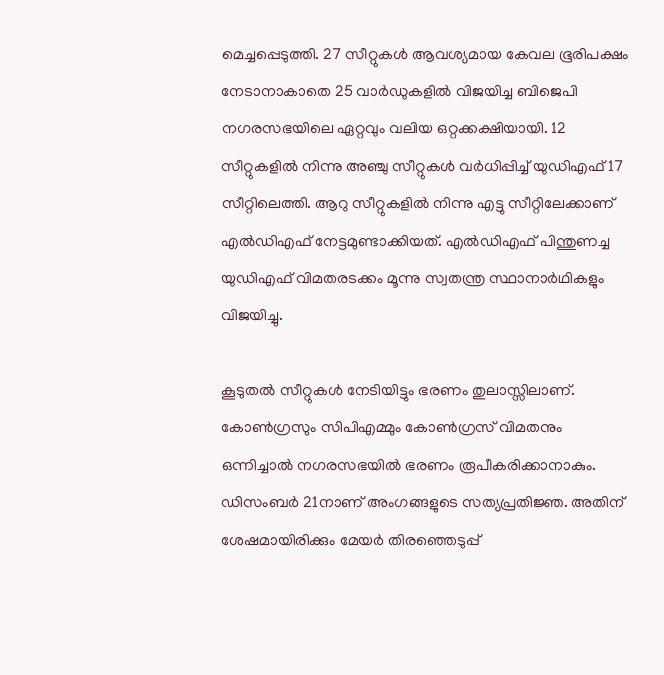മെച്ചപ്പെടുത്തി. 27 സീറ്റുകള്‍ ആവശ്യമായ കേവല ഭൂരിപക്ഷം നേടാനാകാതെ 25 വാര്‍ഡുകളില്‍ വിജയിച്ച ബിജെപി നഗരസഭയിലെ ഏറ്റവും വലിയ ഒറ്റക്കക്ഷിയായി. 12 സീറ്റുകളില്‍ നിന്നു അഞ്ചു സീറ്റുകള്‍ വര്‍ധിപ്പിച്ച് യുഡിഎഫ് 17 സീറ്റിലെത്തി. ആറു സീറ്റുകളില്‍ നിന്നു എട്ടു സീറ്റിലേക്കാണ് എല്‍ഡിഎഫ് നേട്ടമുണ്ടാക്കിയത്. എല്‍ഡിഎഫ് പിന്തുണച്ച യുഡിഎഫ് വിമതരടക്കം മൂന്നു സ്വതന്ത്ര സ്ഥാനാര്‍ഥികളും വിജയിച്ചു.

കൂടുതല്‍ സീറ്റുകള്‍ നേടിയിട്ടും ഭരണം തുലാസ്സിലാണ്. കോണ്‍ഗ്രസും സിപിഎമ്മും കോണ്‍ഗ്രസ് വിമതനും ഒന്നിച്ചാല്‍ നഗരസഭയില്‍ ഭരണം രൂപീകരിക്കാനാകും. ഡിസംബര്‍ 21നാണ് അംഗങ്ങളുടെ സത്യപ്രതിജ്ഞ. അതിന് ശേഷമായിരിക്കും മേയര്‍ തിരഞ്ഞെടുപ്പ്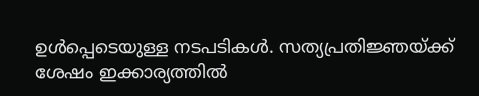ഉള്‍പ്പെടെയുള്ള നടപടികള്‍. സത്യപ്രതിജ്ഞയ്ക്ക് ശേഷം ഇക്കാര്യത്തില്‍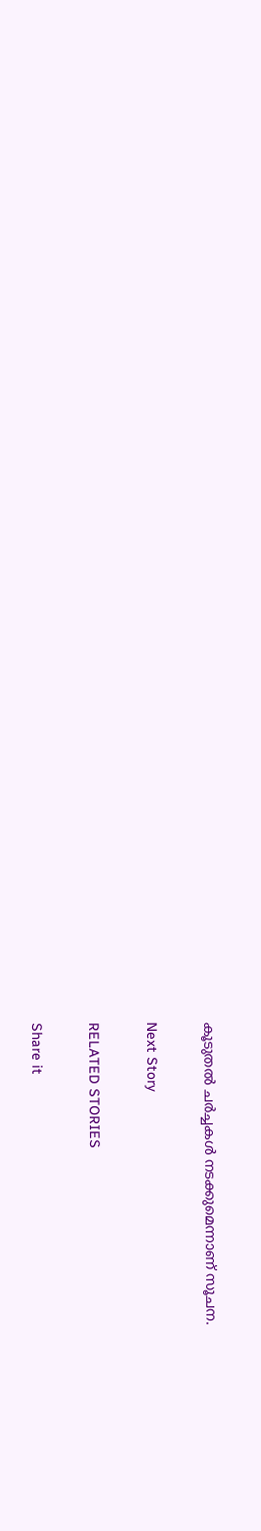കൂടുതല്‍ ചര്‍ച്ചകള്‍ നടക്കുമെന്നാണ് സൂചന.

Next Story

RELATED STORIES

Share it